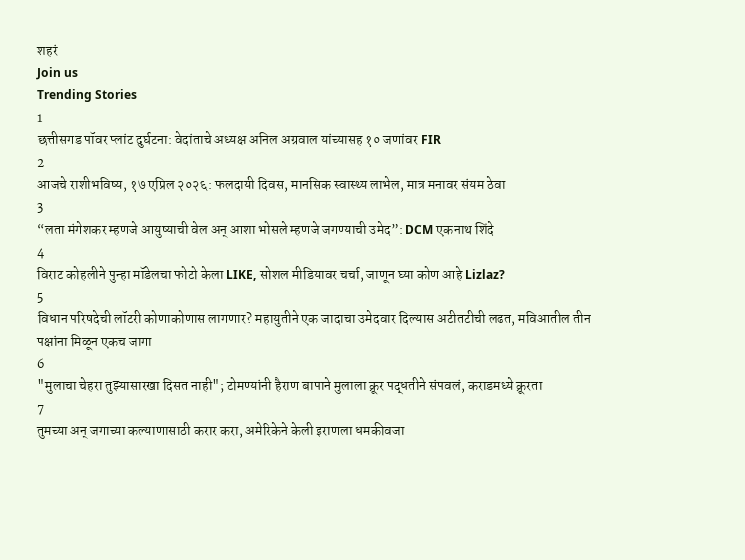शहरं
Join us
Trending Stories
1
छत्तीसगड पॉवर प्लांट दुर्घटना: वेदांताचे अध्यक्ष अनिल अग्रवाल यांच्यासह १० जणांवर FIR
2
आजचे राशीभविष्य, १७ एप्रिल २०२६: फलदायी दिवस, मानसिक स्वास्थ्य लाभेल, मात्र मनावर संयम ठेवा
3
“लता मंगेशकर म्हणजे आयुष्याची वेल अन् आशा भोसले म्हणजे जगण्याची उमेद”: DCM एकनाथ शिंदे
4
विराट कोहलीने पुन्हा मॉडेलचा फोटो केला LIKE, सोशल मीडियावर चर्चा, जाणून घ्या कोण आहे Lizlaz?
5
विधान परिषदेची लॉटरी कोणाकोणास लागणार? महायुतीने एक जादाचा उमेदवार दिल्यास अटीतटीची लढत, मविआतील तीन पक्षांना मिळून एकच जागा
6
"मुलाचा चेहरा तुझ्यासारखा दिसत नाही"; टोमण्यांनी हैराण बापाने मुलाला क्रूर पद्धतीने संपवलं, कराडमध्ये क्रूरता
7
तुमच्या अन् जगाच्या कल्याणासाठी करार करा, अमेरिकेने केली इराणला धमकीवजा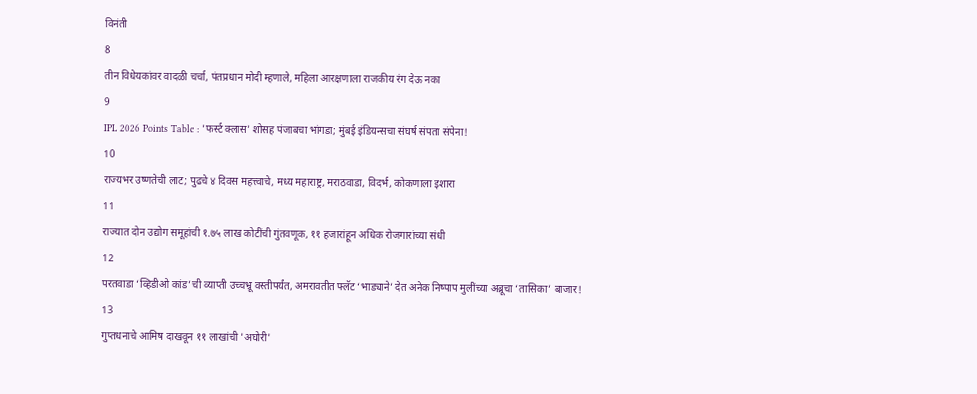विनंती
8
तीन विधेयकांवर वादळी चर्चा, पंतप्रधान मोदी म्हणाले, महिला आरक्षणाला राजकीय रंग देऊ नका
9
IPL 2026 Points Table : 'फर्स्ट क्लास' शोसह पंजाबचा भांगडा; मुंबई इंडियन्सचा संघर्ष संपता संपेना!
10
राज्यभर उष्णतेची लाट; पुढचे ४ दिवस महत्त्वाचे, मध्य महाराष्ट्र, मराठवाडा, विदर्भ, कोकणाला इशारा
11
राज्यात दोन उद्योग समूहांची १.७५ लाख कोटींची गुंतवणूक, ११ हजारांहून अधिक रोजगारांच्या संधी
12
परतवाडा ‘व्हिडीओ कांड’ची व्याप्ती उच्चभ्रू वस्तीपर्यंत, अमरावतीत फ्लॅट ‘भाड्याने’ देत अनेक निष्पाप मुलींच्या अब्रूचा ‘तासिका’ बाजार!
13
गुप्तधनाचे आमिष दाखवून ११ लाखांची 'अघोरी'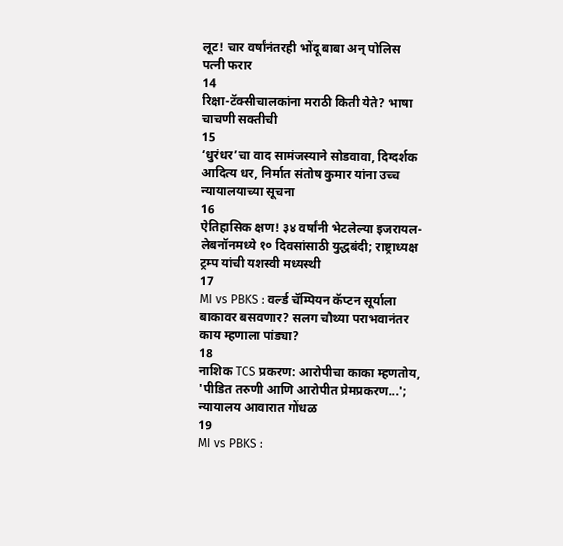लूट! चार वर्षांनंतरही भोंदू बाबा अन् पोलिस पत्नी फरार
14
रिक्षा-टॅक्सीचालकांना मराठी किती येते? भाषा चाचणी सक्तीची
15
‘धुरंधर’चा वाद सामंजस्याने सोडवावा, दिग्दर्शक आदित्य धर, निर्मात संतोष कुमार यांना उच्च न्यायालयाच्या सूचना
16
ऐतिहासिक क्षण! ३४ वर्षांनी भेटलेल्या इजरायल-लेबनॉनमध्ये १० दिवसांसाठी युद्धबंदी; राष्ट्राध्यक्ष ट्रम्प यांची यशस्वी मध्यस्थी
17
MI vs PBKS : वर्ल्ड चॅम्पियन कॅप्टन सूर्याला बाकावर बसवणार? सलग चौथ्या पराभवानंतर काय म्हणाला पांड्या?
18
नाशिक TCS प्रकरण: आरोपीचा काका म्हणतोय, 'पीडित तरुणी आणि आरोपीत प्रेमप्रकरण...'; न्यायालय आवारात गोंधळ
19
MI vs PBKS :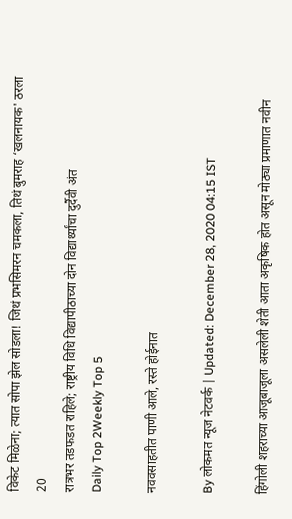विकेट मिळेना; त्यात सोपा झेल सोडला! जिथं प्रभसिमरन चमकला, तिथं बुमराह ‘खलनायक' ठरला
20
रात्रभर तडफडत राहिले; राष्ट्रीय विधि विद्यापीठाच्या दोन विद्यार्थ्यांचा दुर्दैवी अंत
Daily Top 2Weekly Top 5

नववसाहतीत पाणी आले, रस्ते होईनात

By लोकमत न्यूज नेटवर्क | Updated: December 28, 2020 04:15 IST

हिंगोली शहराच्या आजूबाजूला असलेली शेती आता अकृषिक होत असून मोठ्या प्रमाणात नवीन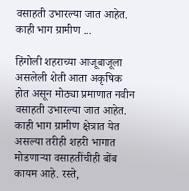वसाहती उभारल्या जात आहेत. काही भाग ग्रामीण ...

हिंगोली शहराच्या आजूबाजूला असलेली शेती आता अकृषिक होत असून मोठ्या प्रमाणात नवीन वसाहती उभारल्या जात आहेत. काही भाग ग्रामीण क्षेत्रात येत असल्या तरीही शहरी भागात मोडणाऱ्या वसाहतींचीही बोंब कायम आहे. रस्ते,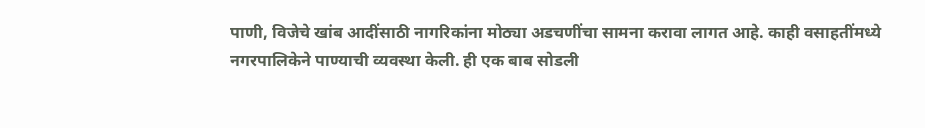पाणी, विजेचे खांब आदींसाठी नागरिकांना मोठ्या अडचणींचा सामना करावा लागत आहे. काही वसाहतींमध्ये नगरपालिकेने पाण्याची व्यवस्था केली. ही एक बाब सोडली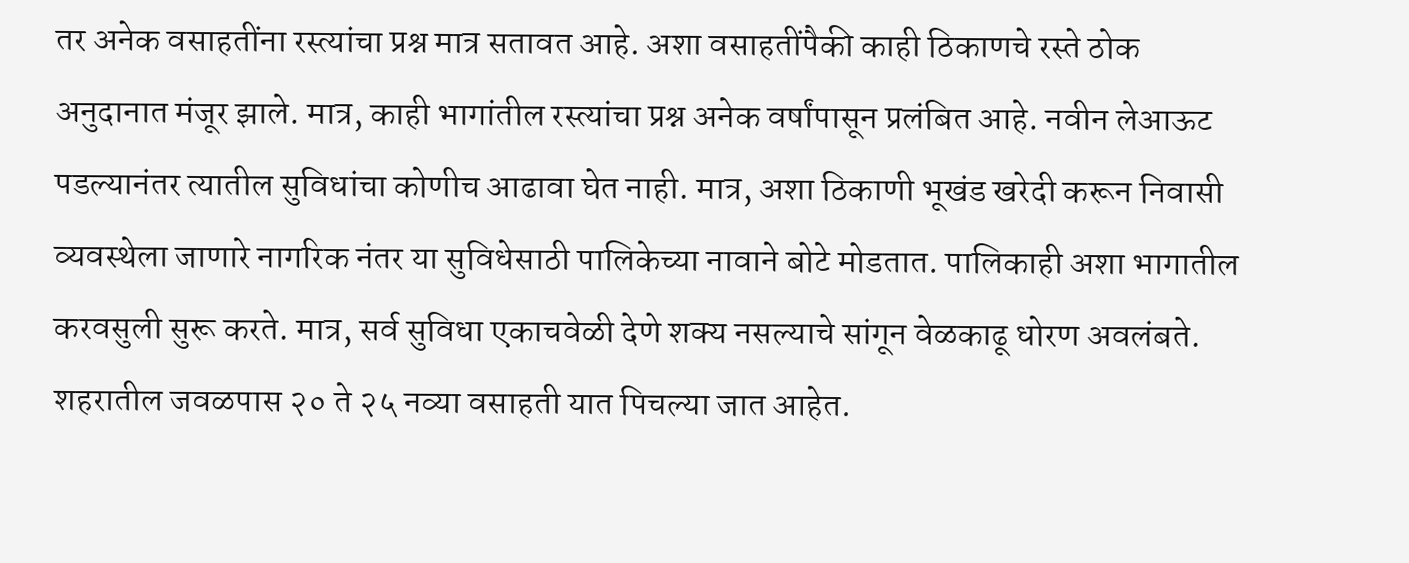तर अनेक वसाहतींना रस्त्यांचा प्रश्न मात्र सतावत आहे. अशा वसाहतींपैकी काही ठिकाणचे रस्ते ठोक अनुदानात मंजूर झाले. मात्र, काही भागांतील रस्त्यांचा प्रश्न अनेक वर्षांपासून प्रलंबित आहे. नवीन लेआऊट पडल्यानंतर त्यातील सुविधांचा कोणीच आढावा घेत नाही. मात्र, अशा ठिकाणी भूखंड खरेदी करून निवासी व्यवस्थेला जाणारे नागरिक नंतर या सुविधेसाठी पालिकेच्या नावाने बोटे मोडतात. पालिकाही अशा भागातील करवसुली सुरू करते. मात्र, सर्व सुविधा एकाचवेळी देणे शक्य नसल्याचे सांगून वेळकाढू धोरण अवलंबते. शहरातील जवळपास २० ते २५ नव्या वसाहती यात पिचल्या जात आहेत.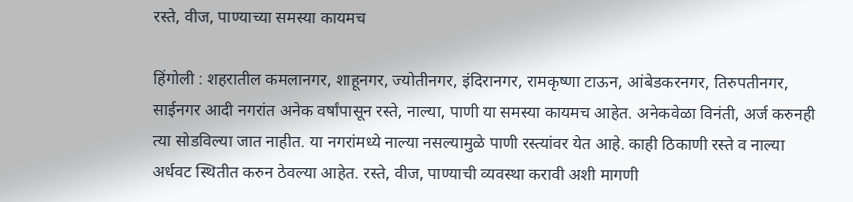रस्ते, वीज, पाण्याच्या समस्या कायमच

हिंगोली : शहरातील कमलानगर, शाहूनगर, ज्योतीनगर, इंदिरानगर, रामकृष्णा टाऊन, आंबेडकरनगर, तिरुपतीनगर, साईनगर आदी नगरांत अनेक वर्षांपासून रस्ते, नाल्या, पाणी या समस्या कायमच आहेत. अनेकवेळा विनंती, अर्ज करुनही त्या सोडविल्या जात नाहीत. या नगरांमध्ये नाल्या नसल्यामुळे पाणी रस्त्यांवर येत आहे. काही ठिकाणी रस्ते व नाल्या अर्धवट स्थितीत करुन ठेवल्या आहेत. रस्ते, वीज, पाण्याची व्यवस्था करावी अशी मागणी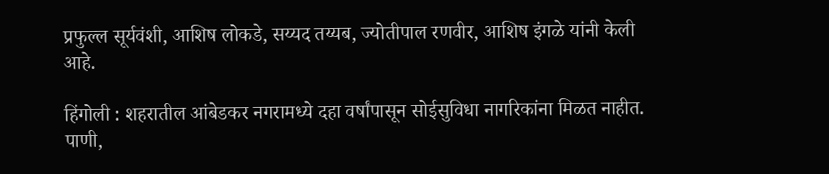प्रफुल्ल सूर्यवंशी, आशिष लोकडे, सय्यद तय्यब, ज्योतीपाल रणवीर, आशिष इंगळे यांनी केली आहे.

हिंगोली : शहरातील आंबेडकर नगरामध्ये दहा वर्षांपासून सोईसुविधा नागरिकांना मिळत नाहीत. पाणी,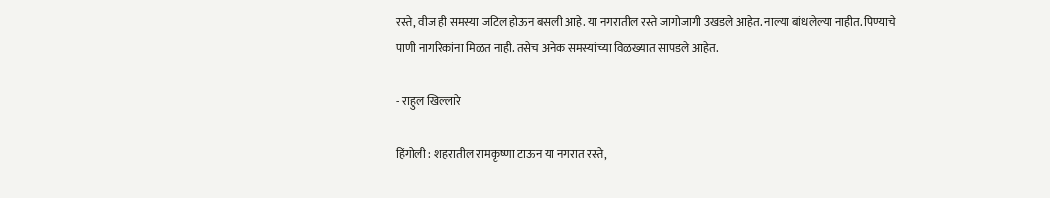रस्ते, वीज ही समस्या जटिल होऊन बसली आहे. या नगरातील रस्ते जागोजागी उखडले आहेत. नाल्या बांधलेल्या नाहीत. पिण्याचे पाणी नागरिकांना मिळत नाही. तसेच अनेक समस्यांच्या विळख्यात सापडले आहेत.

- राहुल खिल्लारे

हिंगोली : शहरातील रामकृष्णा टाऊन या नगरात रस्ते,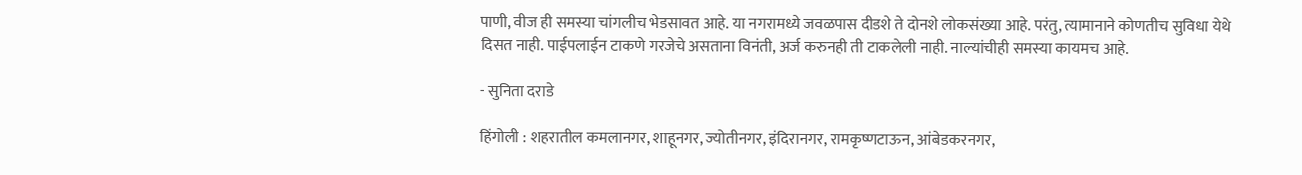पाणी, वीज ही समस्या चांगलीच भेडसावत आहे. या नगरामध्ये जवळपास दीडशे ते दोनशे लोकसंख्या आहे. परंतु, त्यामानाने कोणतीच सुविधा येथे दिसत नाही. पाईपलाईन टाकणे गरजेचे असताना विनंती, अर्ज करुनही ती टाकलेली नाही. नाल्यांचीही समस्या कायमच आहे.

- सुनिता दराडे

हिंगोली : शहरातील कमलानगर, शाहूनगर, ज्योतीनगर, इंदिरानगर, रामकृष्णटाऊन, आंबेडकरनगर,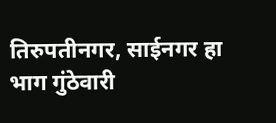तिरुपतीनगर, साईनगर हा भाग गुंठेवारी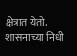क्षेत्रात येतो. शासनाच्या निधी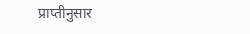प्राप्तीनुसार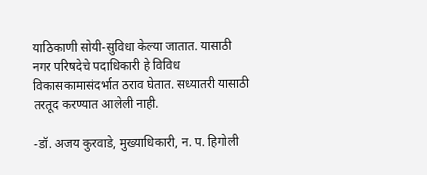याठिकाणी सोयी-सुविधा केल्या जातात. यासाठी नगर परिषदेचे पदाधिकारी हे विविध विकासकामासंदर्भात ठराव घेतात. सध्यातरी यासाठी तरतूद करण्यात आलेली नाही.

-डॉ. अजय कुरवाडे, मुख्याधिकारी, न. प. हिगोली